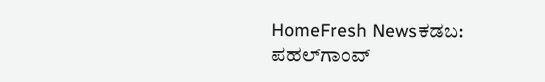HomeFresh Newsಕಡಬ: ಪಹಲ್‌ಗಾಂವ್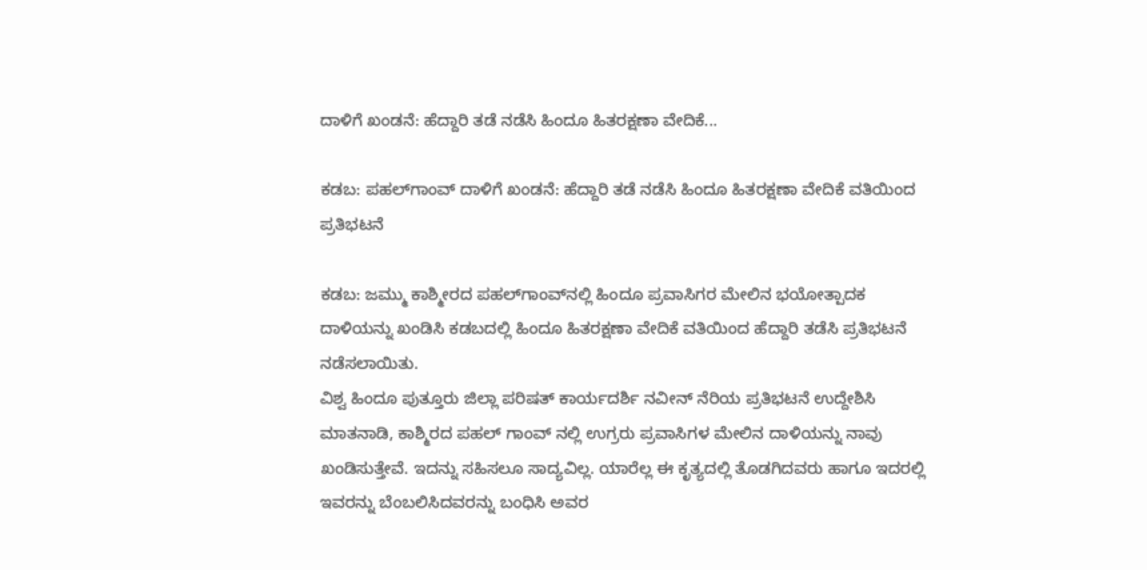ದಾಳಿಗೆ ಖಂಡನೆ: ಹೆದ್ದಾರಿ ತಡೆ ನಡೆಸಿ ಹಿಂದೂ ಹಿತರಕ್ಷಣಾ ವೇದಿಕೆ...

ಕಡಬ: ಪಹಲ್‌ಗಾಂವ್ ದಾಳಿಗೆ ಖಂಡನೆ: ಹೆದ್ದಾರಿ ತಡೆ ನಡೆಸಿ ಹಿಂದೂ ಹಿತರಕ್ಷಣಾ ವೇದಿಕೆ ವತಿಯಿಂದ ಪ್ರತಿಭಟನೆ

ಕಡಬ: ಜಮ್ಮು ಕಾಶ್ಮೀರದ ಪಹಲ್‌ಗಾಂವ್‌ನಲ್ಲಿ ಹಿಂದೂ ಪ್ರವಾಸಿಗರ ಮೇಲಿನ ಭಯೋತ್ಪಾದಕ ದಾಳಿಯನ್ನು ಖಂಡಿಸಿ ಕಡಬದಲ್ಲಿ ಹಿಂದೂ ಹಿತರಕ್ಷಣಾ ವೇದಿಕೆ ವತಿಯಿಂದ ಹೆದ್ದಾರಿ ತಡೆಸಿ ಪ್ರತಿಭಟನೆ ನಡೆಸಲಾಯಿತು.
ವಿಶ್ವ ಹಿಂದೂ ಪುತ್ತೂರು ಜಿಲ್ಲಾ ಪರಿಷತ್ ಕಾರ್ಯದರ್ಶಿ ನವೀನ್ ನೆರಿಯ ಪ್ರತಿಭಟನೆ ಉದ್ದೇಶಿಸಿ ಮಾತನಾಡಿ, ಕಾಶ್ಮಿರದ ಪಹಲ್ ಗಾಂವ್ ನಲ್ಲಿ ಉಗ್ರರು ಪ್ರವಾಸಿಗಳ ಮೇಲಿನ ದಾಳಿಯನ್ನು ನಾವು ಖಂಡಿಸುತ್ತೇವೆ. ಇದನ್ನು ಸಹಿಸಲೂ ಸಾದ್ಯವಿಲ್ಲ. ಯಾರೆಲ್ಲ ಈ ಕೃತ್ಯದಲ್ಲಿ ತೊಡಗಿದವರು ಹಾಗೂ ಇದರಲ್ಲಿ ಇವರನ್ನು ಬೆಂಬಲಿಸಿದವರನ್ನು ಬಂಧಿಸಿ ಅವರ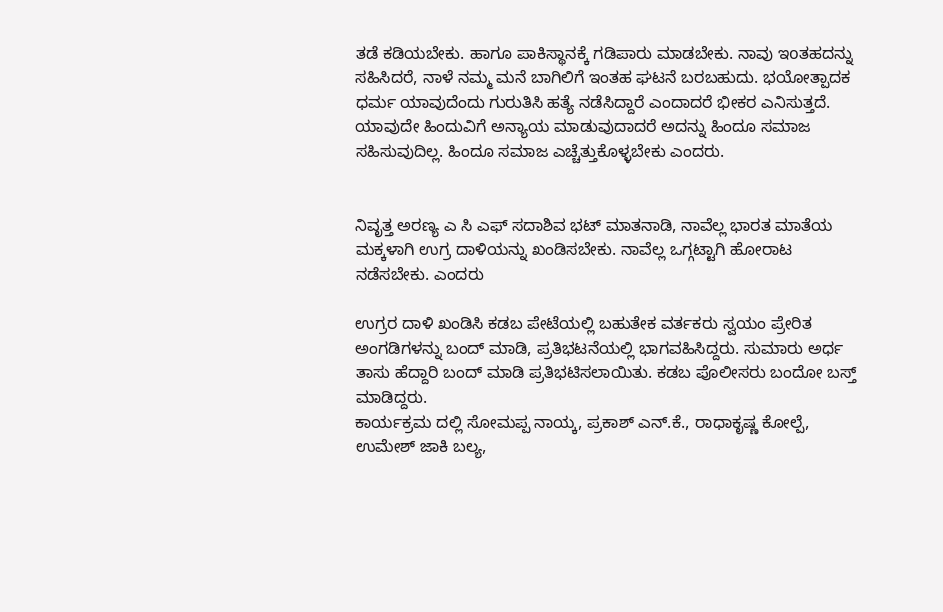ತಡೆ ಕಡಿಯಬೇಕು. ಹಾಗೂ ಪಾಕಿಸ್ಥಾನಕ್ಕೆ ಗಡಿಪಾರು ಮಾಡಬೇಕು. ನಾವು ಇoತಹದನ್ನು ಸಹಿಸಿದರೆ, ನಾಳೆ ನಮ್ಮ ಮನೆ ಬಾಗಿಲಿಗೆ ಇಂತಹ ಘಟನೆ ಬರಬಹುದು. ಭಯೋತ್ಪಾದಕ ಧರ್ಮ ಯಾವುದೆಂದು ಗುರುತಿಸಿ ಹತ್ಯೆ ನಡೆಸಿದ್ದಾರೆ ಎಂದಾದರೆ ಭೀಕರ ಎನಿಸುತ್ತದೆ. ಯಾವುದೇ ಹಿಂದುವಿಗೆ ಅನ್ಯಾಯ ಮಾಡುವುದಾದರೆ ಅದನ್ನು ಹಿಂದೂ ಸಮಾಜ ಸಹಿಸುವುದಿಲ್ಲ. ಹಿಂದೂ ಸಮಾಜ ಎಚ್ಚೆತ್ತುಕೊಳ್ಳಬೇಕು ಎಂದರು.


ನಿವೃತ್ತ ಅರಣ್ಯ ಎ ಸಿ ಎಫ್ ಸದಾಶಿವ ಭಟ್ ಮಾತನಾಡಿ, ನಾವೆಲ್ಲ ಭಾರತ ಮಾತೆಯ ಮಕ್ಕಳಾಗಿ ಉಗ್ರ ದಾಳಿಯನ್ನು ಖಂಡಿಸಬೇಕು. ನಾವೆಲ್ಲ ಒಗ್ಗಟ್ಟಾಗಿ ಹೋರಾಟ ನಡೆಸಬೇಕು. ಎಂದರು

ಉಗ್ರರ ದಾಳಿ ಖಂಡಿಸಿ ಕಡಬ ಪೇಟೆಯಲ್ಲಿ ಬಹುತೇಕ ವರ್ತಕರು ಸ್ವಯಂ ಪ್ರೇರಿತ ಅಂಗಡಿಗಳನ್ನು ಬಂದ್ ಮಾಡಿ, ಪ್ರತಿಭಟನೆಯಲ್ಲಿ‌ ಭಾಗವಹಿಸಿದ್ದರು. ಸುಮಾರು ಅರ್ಧ ತಾಸು ಹೆದ್ದಾರಿ ಬಂದ್ ಮಾಡಿ ಪ್ರತಿಭಟಿಸಲಾಯಿತು. ಕಡಬ ಪೊಲೀಸರು ಬಂದೋ ಬಸ್ತ್ ಮಾಡಿದ್ದರು.
ಕಾರ್ಯಕ್ರಮ ದಲ್ಲಿ ಸೋಮಪ್ಪ ನಾಯ್ಕ, ಪ್ರಕಾಶ್ ಎನ್.ಕೆ., ರಾಧಾಕೃಷ್ಣ ಕೋಲ್ಪೆ, ಉಮೇಶ್ ಜಾಕಿ ಬಲ್ಯ,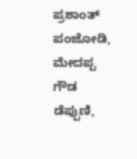ಪ್ರಶಾಂತ್ ಪಂಜೋಡಿ, ಮೇದಪ್ಪ ಗೌಡ ಡೆಪ್ಪುಣಿ,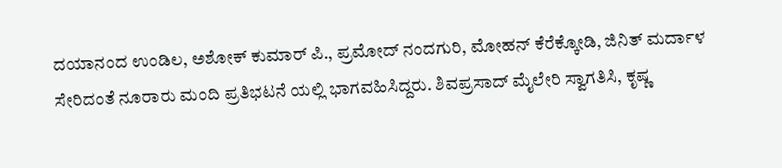ದಯಾನಂದ ಉಂಡಿಲ, ಅಶೋಕ್ ಕುಮಾರ್ ಪಿ., ಪ್ರಮೋದ್ ನಂದಗುರಿ, ಮೋಹನ್ ಕೆರೆಕ್ಕೋಡಿ, ಜಿನಿತ್ ಮರ್ದಾಳ ಸೇರಿದಂತೆ ನೂರಾರು ಮಂದಿ ಪ್ರತಿಭಟನೆ ಯಲ್ಲಿ ಭಾಗವಹಿಸಿದ್ದರು. ಶಿವಪ್ರಸಾದ್ ಮೈಲೇರಿ ಸ್ವಾಗತಿಸಿ, ಕೃಷ್ಣ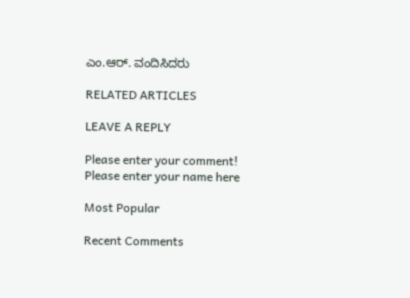ಎಂ.ಆರ್. ವಂದಿಸಿದರು

RELATED ARTICLES

LEAVE A REPLY

Please enter your comment!
Please enter your name here

Most Popular

Recent Comments